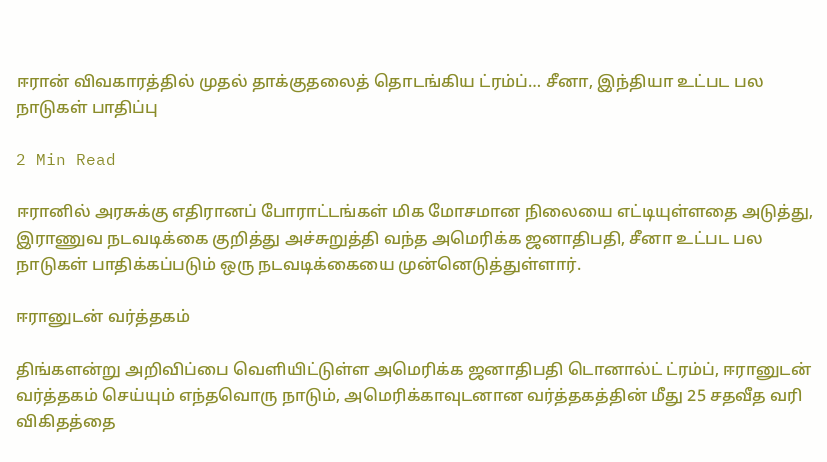ஈரான் விவகாரத்தில் முதல் தாக்குதலைத் தொடங்கிய ட்ரம்ப்… சீனா, இந்தியா உட்பட பல நாடுகள் பாதிப்பு

2 Min Read

ஈரானில் அரசுக்கு எதிரானப் போராட்டங்கள் மிக மோசமான நிலையை எட்டியுள்ளதை அடுத்து, இராணுவ நடவடிக்கை குறித்து அச்சுறுத்தி வந்த அமெரிக்க ஜனாதிபதி, சீனா உட்பட பல நாடுகள் பாதிக்கப்படும் ஒரு நடவடிக்கையை முன்னெடுத்துள்ளார்.

ஈரானுடன் வர்த்தகம்

திங்களன்று அறிவிப்பை வெளியிட்டுள்ள அமெரிக்க ஜனாதிபதி டொனால்ட் ட்ரம்ப், ஈரானுடன் வர்த்தகம் செய்யும் எந்தவொரு நாடும், அமெரிக்காவுடனான வர்த்தகத்தின் மீது 25 சதவீத வரி விகிதத்தை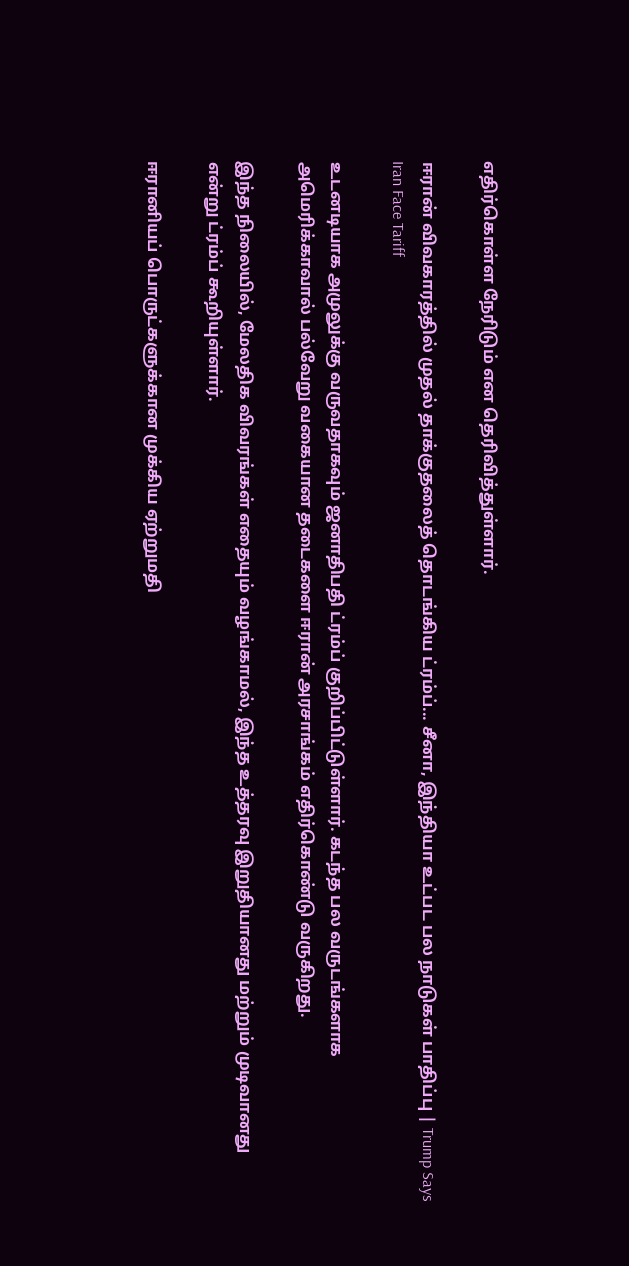எதிர்கொள்ள நேரிடும் என தெரிவித்துள்ளார்.

ஈரான் விவகாரத்தில் முதல் தாக்குதலைத் தொடங்கிய ட்ரம்ப்... சீனா, இந்தியா உட்பட பல நாடுகள் பாதிப்பு | Trump Says Iran Face Tariff

உடனடியாக அமுலுக்கு வருவதாகவும் ஜனாதிபதி ட்ரம்ப் குறிப்பிட்டுள்ளார். கடந்த பல வருடங்களாக அமெரிக்காவால் பல்வேறு வகையான தடைகளை ஈரான் அரசாங்கம் எதிர்கொண்டு வருகிறது.

இந்த நிலையில், மேலதிக விவரங்கள் எதையும் வழங்காமல், இந்த உத்தரவு இறுதியானது மற்றும் முடிவானது என்று ட்ரம்ப் கூறியுள்ளார்.

ஈரானியப் பொருட்களுக்கான முக்கிய ஏற்றுமதி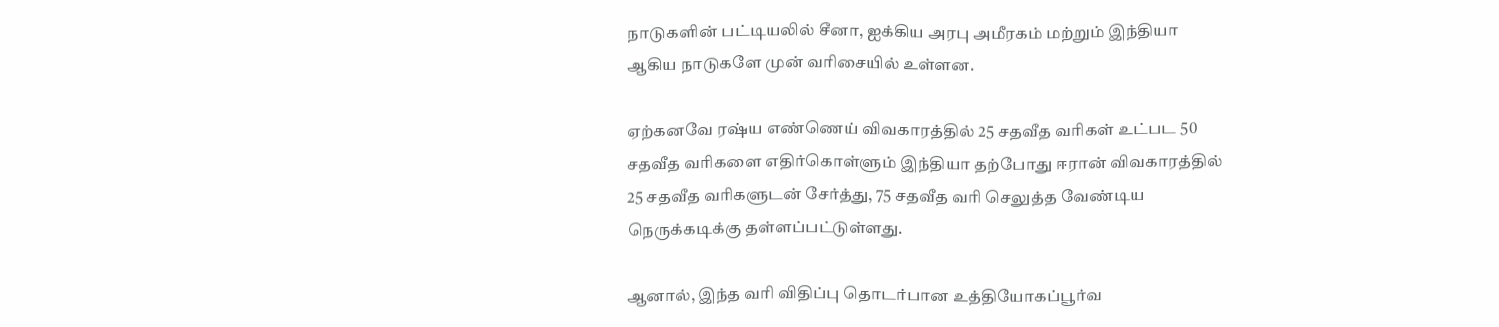நாடுகளின் பட்டியலில் சீனா, ஐக்கிய அரபு அமீரகம் மற்றும் இந்தியா ஆகிய நாடுகளே முன் வரிசையில் உள்ளன.

ஏற்கனவே ரஷ்ய எண்ணெய் விவகாரத்தில் 25 சதவீத வரிகள் உட்பட 50 சதவீத வரிகளை எதிர்கொள்ளும் இந்தியா தற்போது ஈரான் விவகாரத்தில் 25 சதவீத வரிகளுடன் சேர்த்து, 75 சதவீத வரி செலுத்த வேண்டிய நெருக்கடிக்கு தள்ளப்பட்டுள்ளது.

ஆனால், இந்த வரி விதிப்பு தொடர்பான உத்தியோகப்பூர்வ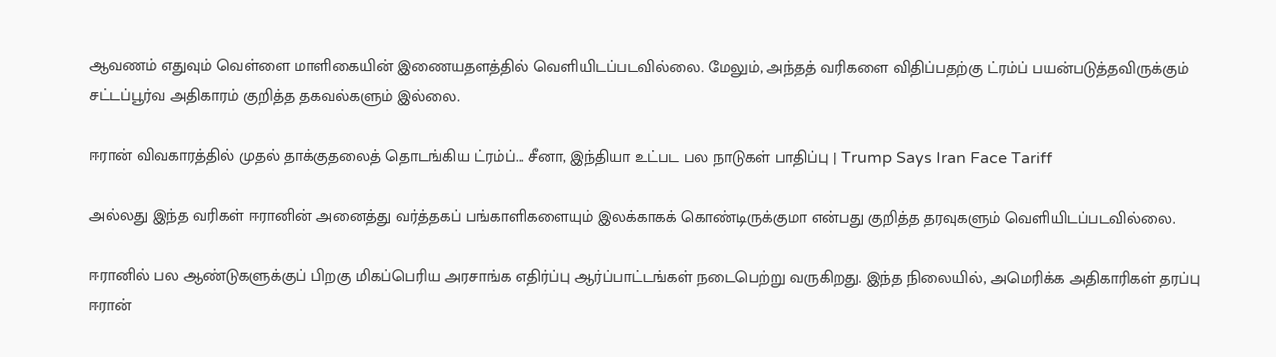ஆவணம் எதுவும் வெள்ளை மாளிகையின் இணையதளத்தில் வெளியிடப்படவில்லை. மேலும், அந்தத் வரிகளை விதிப்பதற்கு ட்ரம்ப் பயன்படுத்தவிருக்கும் சட்டப்பூர்வ அதிகாரம் குறித்த தகவல்களும் இல்லை.

ஈரான் விவகாரத்தில் முதல் தாக்குதலைத் தொடங்கிய ட்ரம்ப்... சீனா, இந்தியா உட்பட பல நாடுகள் பாதிப்பு | Trump Says Iran Face Tariff

அல்லது இந்த வரிகள் ஈரானின் அனைத்து வர்த்தகப் பங்காளிகளையும் இலக்காகக் கொண்டிருக்குமா என்பது குறித்த தரவுகளும் வெளியிடப்படவில்லை.

ஈரானில் பல ஆண்டுகளுக்குப் பிறகு மிகப்பெரிய அரசாங்க எதிர்ப்பு ஆர்ப்பாட்டங்கள் நடைபெற்று வருகிறது. இந்த நிலையில், அமெரிக்க அதிகாரிகள் தரப்பு ஈரான்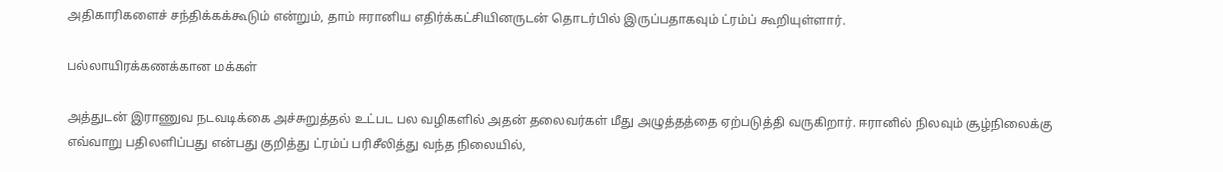அதிகாரிகளைச் சந்திக்கக்கூடும் என்றும், தாம் ஈரானிய எதிர்க்கட்சியினருடன் தொடர்பில் இருப்பதாகவும் ட்ரம்ப் கூறியுள்ளார்.

பல்லாயிரக்கணக்கான மக்கள்

அத்துடன் இராணுவ நடவடிக்கை அச்சுறுத்தல் உட்பட பல வழிகளில் அதன் தலைவர்கள் மீது அழுத்தத்தை ஏற்படுத்தி வருகிறார். ஈரானில் நிலவும் சூழ்நிலைக்கு எவ்வாறு பதிலளிப்பது என்பது குறித்து ட்ரம்ப் பரிசீலித்து வந்த நிலையில்,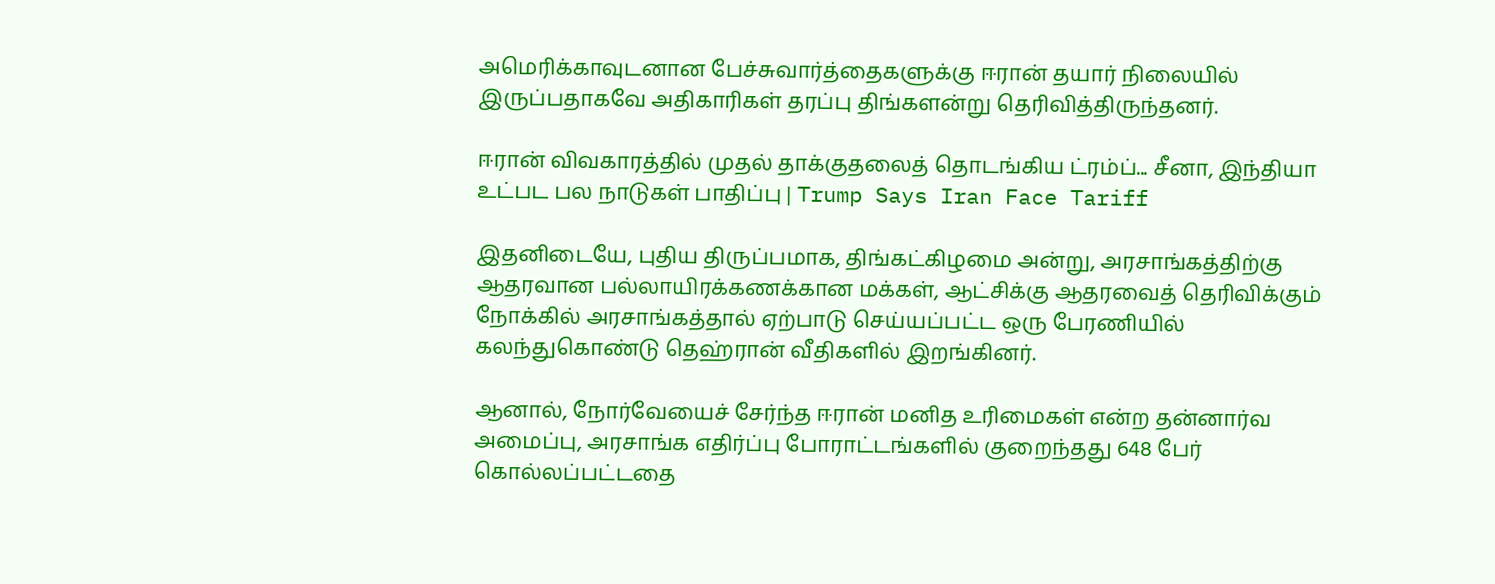அமெரிக்காவுடனான பேச்சுவார்த்தைகளுக்கு ஈரான் தயார் நிலையில் இருப்பதாகவே அதிகாரிகள் தரப்பு திங்களன்று தெரிவித்திருந்தனர்.

ஈரான் விவகாரத்தில் முதல் தாக்குதலைத் தொடங்கிய ட்ரம்ப்... சீனா, இந்தியா உட்பட பல நாடுகள் பாதிப்பு | Trump Says Iran Face Tariff

இதனிடையே, புதிய திருப்பமாக, திங்கட்கிழமை அன்று, அரசாங்கத்திற்கு ஆதரவான பல்லாயிரக்கணக்கான மக்கள், ஆட்சிக்கு ஆதரவைத் தெரிவிக்கும் நோக்கில் அரசாங்கத்தால் ஏற்பாடு செய்யப்பட்ட ஒரு பேரணியில் கலந்துகொண்டு தெஹ்ரான் வீதிகளில் இறங்கினர்.

ஆனால், நோர்வேயைச் சேர்ந்த ஈரான் மனித உரிமைகள் என்ற தன்னார்வ அமைப்பு, அரசாங்க எதிர்ப்பு போராட்டங்களில் குறைந்தது 648 பேர் கொல்லப்பட்டதை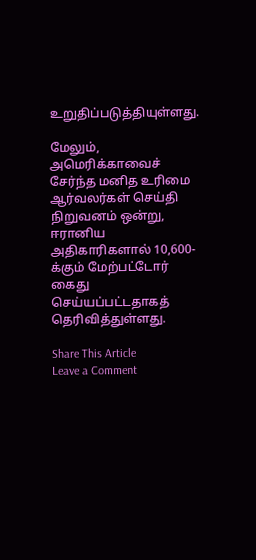உறுதிப்படுத்தியுள்ளது.

மேலும், அமெரிக்காவைச் சேர்ந்த மனித உரிமை ஆர்வலர்கள் செய்தி நிறுவனம் ஒன்று, ஈரானிய அதிகாரிகளால் 10,600-க்கும் மேற்பட்டோர் கைது செய்யப்பட்டதாகத் தெரிவித்துள்ளது.

Share This Article
Leave a Comment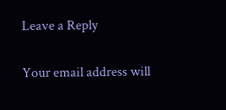Leave a Reply

Your email address will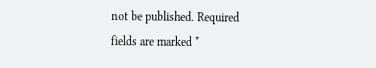not be published. Required fields are marked *